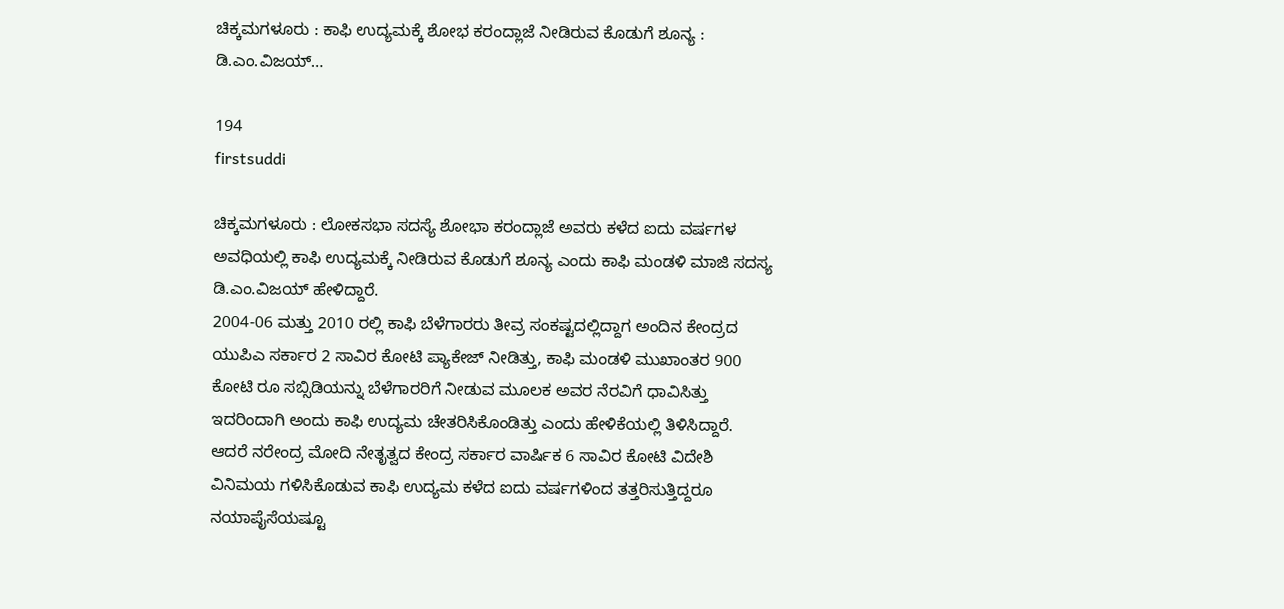ಚಿಕ್ಕಮಗಳೂರು : ಕಾಫಿ ಉದ್ಯಮಕ್ಕೆ ಶೋಭ ಕರಂದ್ಲಾಜೆ ನೀಡಿರುವ ಕೊಡುಗೆ ಶೂನ್ಯ : ಡಿ.ಎಂ.ವಿಜಯ್…

194
firstsuddi

ಚಿಕ್ಕಮಗಳೂರು : ಲೋಕಸಭಾ ಸದಸ್ಯೆ ಶೋಭಾ ಕರಂದ್ಲಾಜೆ ಅವರು ಕಳೆದ ಐದು ವರ್ಷಗಳ ಅವಧಿಯಲ್ಲಿ ಕಾಫಿ ಉದ್ಯಮಕ್ಕೆ ನೀಡಿರುವ ಕೊಡುಗೆ ಶೂನ್ಯ ಎಂದು ಕಾಫಿ ಮಂಡಳಿ ಮಾಜಿ ಸದಸ್ಯ ಡಿ.ಎಂ.ವಿಜಯ್ ಹೇಳಿದ್ದಾರೆ.
2004-06 ಮತ್ತು 2010 ರಲ್ಲಿ ಕಾಫಿ ಬೆಳೆಗಾರರು ತೀವ್ರ ಸಂಕಷ್ಟದಲ್ಲಿದ್ದಾಗ ಅಂದಿನ ಕೇಂದ್ರದ ಯುಪಿಎ ಸರ್ಕಾರ 2 ಸಾವಿರ ಕೋಟಿ ಪ್ಯಾಕೇಜ್ ನೀಡಿತ್ತು, ಕಾಫಿ ಮಂಡಳಿ ಮುಖಾಂತರ 900 ಕೋಟಿ ರೂ ಸಬ್ಸಿಡಿಯನ್ನು ಬೆಳೆಗಾರರಿಗೆ ನೀಡುವ ಮೂಲಕ ಅವರ ನೆರವಿಗೆ ಧಾವಿಸಿತ್ತು ಇದರಿಂದಾಗಿ ಅಂದು ಕಾಫಿ ಉದ್ಯಮ ಚೇತರಿಸಿಕೊಂಡಿತ್ತು ಎಂದು ಹೇಳಿಕೆಯಲ್ಲಿ ತಿಳಿಸಿದ್ದಾರೆ.
ಆದರೆ ನರೇಂದ್ರ ಮೋದಿ ನೇತೃತ್ವದ ಕೇಂದ್ರ ಸರ್ಕಾರ ವಾರ್ಷಿಕ 6 ಸಾವಿರ ಕೋಟಿ ವಿದೇಶಿ ವಿನಿಮಯ ಗಳಿಸಿಕೊಡುವ ಕಾಫಿ ಉದ್ಯಮ ಕಳೆದ ಐದು ವರ್ಷಗಳಿಂದ ತತ್ತರಿಸುತ್ತಿದ್ದರೂ ನಯಾಪೈಸೆಯಷ್ಟೂ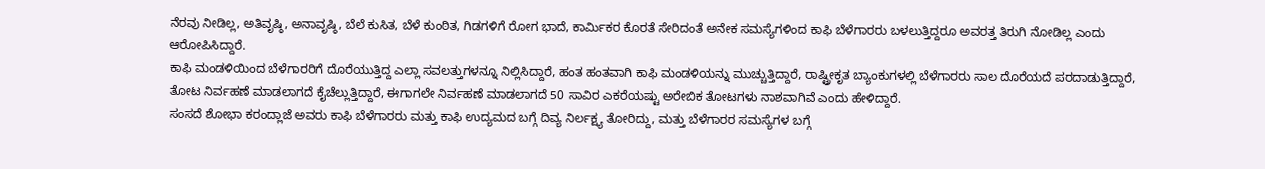ನೆರವು ನೀಡಿಲ್ಲ, ಅತಿವೃಷ್ಠಿ, ಅನಾವೃಷ್ಠಿ, ಬೆಲೆ ಕುಸಿತ, ಬೆಳೆ ಕುಂಠಿತ, ಗಿಡಗಳಿಗೆ ರೋಗ ಭಾದೆ, ಕಾರ್ಮಿಕರ ಕೊರತೆ ಸೇರಿದಂತೆ ಅನೇಕ ಸಮಸ್ಯೆಗಳಿಂದ ಕಾಫಿ ಬೆಳೆಗಾರರು ಬಳಲುತ್ತಿದ್ದರೂ ಅವರತ್ತ ತಿರುಗಿ ನೋಡಿಲ್ಲ ಎಂದು ಆರೋಪಿಸಿದ್ದಾರೆ.
ಕಾಫಿ ಮಂಡಳಿಯಿಂದ ಬೆಳೆಗಾರರಿಗೆ ದೊರೆಯುತ್ತಿದ್ದ ಎಲ್ಲಾ ಸವಲತ್ತುಗಳನ್ನೂ ನಿಲ್ಲಿಸಿದ್ದಾರೆ, ಹಂತ ಹಂತವಾಗಿ ಕಾಫಿ ಮಂಡಳಿಯನ್ನು ಮುಚ್ಚುತ್ತಿದ್ದಾರೆ, ರಾಷ್ಟ್ರೀಕೃತ ಬ್ಯಾಂಕುಗಳಲ್ಲಿ ಬೆಳೆಗಾರರು ಸಾಲ ದೊರೆಯದೆ ಪರದಾಡುತ್ತಿದ್ದಾರೆ, ತೋಟ ನಿರ್ವಹಣೆ ಮಾಡಲಾಗದೆ ಕೈಚೆಲ್ಲುತ್ತಿದ್ದಾರೆ, ಈಗಾಗಲೇ ನಿರ್ವಹಣೆ ಮಾಡಲಾಗದೆ 50 ಸಾವಿರ ಎಕರೆಯಷ್ಟು ಅರೇಬಿಕ ತೋಟಗಳು ನಾಶವಾಗಿವೆ ಎಂದು ಹೇಳಿದ್ದಾರೆ.
ಸಂಸದೆ ಶೋಭಾ ಕರಂದ್ಲಾಜೆ ಅವರು ಕಾಫಿ ಬೆಳೆಗಾರರು ಮತ್ತು ಕಾಫಿ ಉದ್ಯಮದ ಬಗ್ಗೆ ದಿವ್ಯ ನಿರ್ಲಕ್ಷ್ಯ ತೋರಿದ್ದು, ಮತ್ತು ಬೆಳೆಗಾರರ ಸಮಸ್ಯೆಗಳ ಬಗ್ಗೆ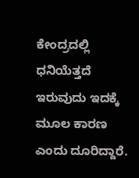ಕೇಂದ್ರದಲ್ಲಿ ಧನಿಯೆತ್ತದೆ ಇರುವುದು ಇದಕ್ಕೆ ಮೂಲ ಕಾರಣ ಎಂದು ದೂರಿದ್ದಾರೆ.